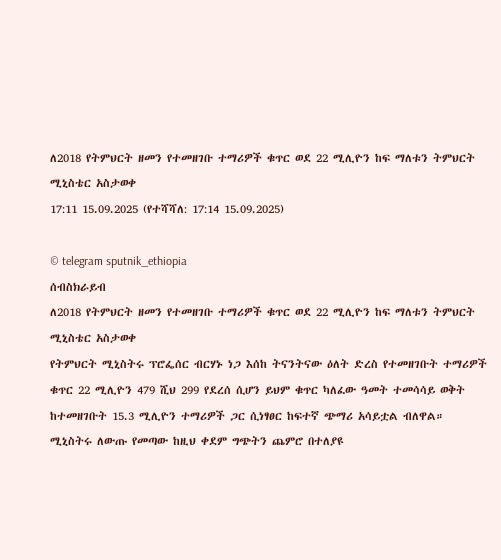ለ2018 የትምህርት ዘመን የተመዘገቡ ተማሪዎች ቁጥር ወደ 22 ሚሊዮን ከፍ ማለቱን ትምህርት ሚኒስቴር አስታወቀ
17:11 15.09.2025 (የተሻሻለ: 17:14 15.09.2025)

© telegram sputnik_ethiopia
ሰብስክራይብ
ለ2018 የትምህርት ዘመን የተመዘገቡ ተማሪዎች ቁጥር ወደ 22 ሚሊዮን ከፍ ማለቱን ትምህርት ሚኒስቴር አስታወቀ
የትምህርት ሚኒስትሩ ፕሮፌሰር ብርሃኑ ነጋ እሰከ ትናንትናው ዕለት ድረስ የተመዘገቡት ተማሪዎች ቁጥር 22 ሚሊዮን 479 ሺህ 299 የደረሰ ሲሆን ይህም ቁጥር ካለፈው ዓመት ተመሳሳይ ወቅት ከተመዘገቡት 15.3 ሚሊዮን ተማሪዎች ጋር ሲነፃፀር ከፍተኛ ጭማሪ አሳይቷል ብለዋል።
ሚኒስትሩ ለውጡ የመጣው ከዚህ ቀደም ግጭትን ጨምሮ በተለያዩ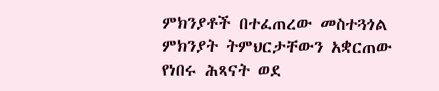ምክንያቶች በተፈጠረው መስተጓጎል ምክንያት ትምህርታቸውን አቋርጠው የነበሩ ሕጻናት ወደ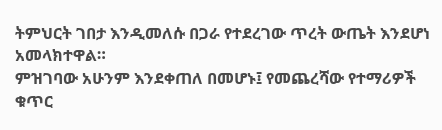ትምህርት ገበታ እንዲመለሱ በጋራ የተደረገው ጥረት ውጤት እንደሆነ አመላክተዋል።
ምዝገባው አሁንም እንደቀጠለ በመሆኑ፤ የመጨረሻው የተማሪዎች ቁጥር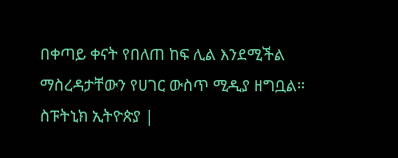በቀጣይ ቀናት የበለጠ ከፍ ሊል እንደሚችል ማስረዳታቸውን የሀገር ውስጥ ሚዲያ ዘግቧል።
ስፑትኒክ ኢትዮጵያ |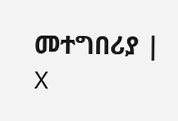መተግበሪያ | X